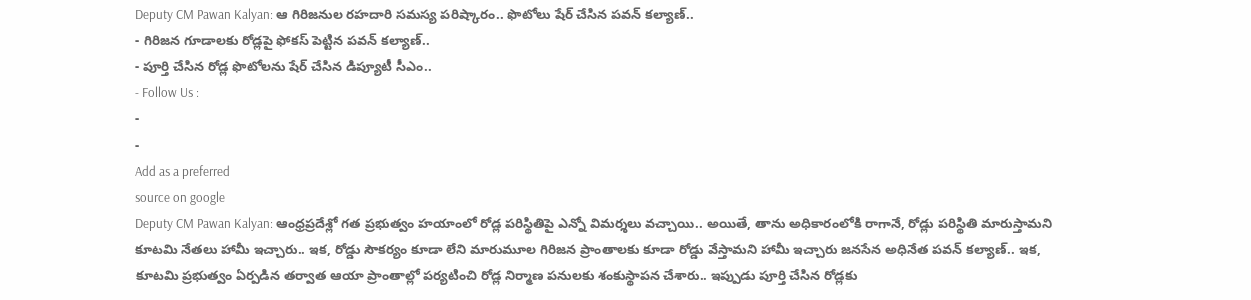Deputy CM Pawan Kalyan: ఆ గిరిజనుల రహదారి సమస్య పరిష్కారం.. ఫొటోలు షేర్ చేసిన పవన్ కల్యాణ్..
- గిరిజన గూడాలకు రోడ్లపై ఫోకస్ పెట్టిన పవన్ కల్యాణ్..
- పూర్తి చేసిన రోడ్ల ఫొటోలను షేర్ చేసిన డిప్యూటీ సీఎం..
- Follow Us :
-
-
Add as a preferred
source on google
Deputy CM Pawan Kalyan: ఆంధ్రప్రదేశ్లో గత ప్రభుత్వం హయాంలో రోడ్ల పరిస్థితిపై ఎన్నో విమర్శలు వచ్చాయి.. అయితే, తాను అధికారంలోకి రాగానే, రోడ్లు పరిస్థితి మారుస్తామని కూటమి నేతలు హామీ ఇచ్చారు.. ఇక, రోడ్డు సౌకర్యం కూడా లేని మారుమూల గిరిజన ప్రాంతాలకు కూడా రోడ్డు వేస్తామని హామీ ఇచ్చారు జనసేన అధినేత పవన్ కల్యాణ్.. ఇక, కూటమి ప్రభుత్వం ఏర్పడిన తర్వాత ఆయా ప్రాంతాల్లో పర్యటించి రోడ్ల నిర్మాణ పనులకు శంకుస్థాపన చేశారు.. ఇప్పుడు పూర్తి చేసిన రోడ్లకు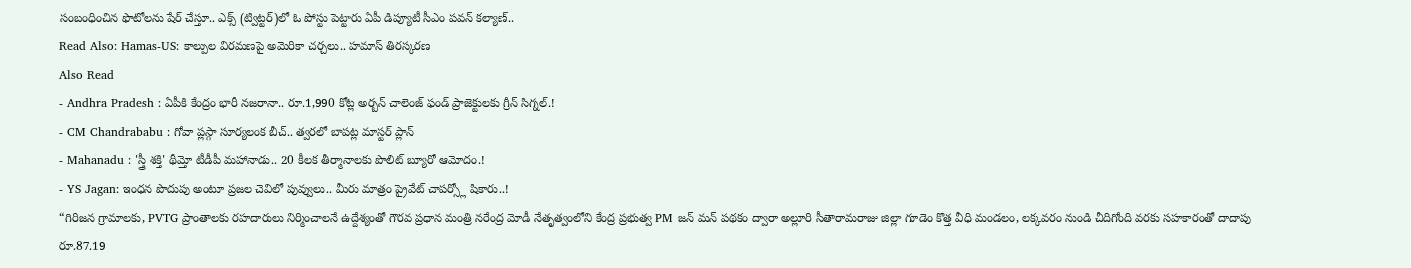సంబంధించిన ఫొటోలను షేర్ చేస్తూ.. ఎక్స్ (ట్విట్టర్)లో ఓ పోస్టు పెట్టారు ఏపీ డిప్యూటీ సీఎం పవన్ కల్యాణ్..
Read Also: Hamas-US: కాల్పుల విరమణపై అమెరికా చర్చలు.. హమాస్ తిరస్కరణ
Also Read
- Andhra Pradesh : ఏపీకి కేంద్రం భారీ నజరానా.. రూ.1,990 కోట్ల అర్బన్ చాలెంజ్ ఫండ్ ప్రాజెక్టులకు గ్రీన్ సిగ్నల్.!
- CM Chandrababu : గోవా ప్లస్గా సూర్యలంక బీచ్.. త్వరలో బాపట్ల మాస్టర్ ప్లాన్
- Mahanadu : 'స్త్రీ శక్తి' థీమ్తో టీడీపీ మహానాడు.. 20 కీలక తీర్మానాలకు పొలిట్ బ్యూరో ఆమోదం.!
- YS Jagan: ఇంధన పొదుపు అంటూ ప్రజల చెవిలో పువ్వులు.. మీరు మాత్రం ప్రైవేట్ చాపర్స్లో షికారు..!
“గిరిజన గ్రామాలకు, PVTG ప్రాంతాలకు రహదారులు నిర్మించాలనే ఉద్దేశ్యంతో గౌరవ ప్రధాన మంత్రి నరేంద్ర మోడీ నేతృత్వంలోని కేంద్ర ప్రభుత్వ PM జన్ మన్ పథకం ద్వారా అల్లూరి సీతారామరాజు జిల్లా గూడెం కొత్త వీధి మండలం, లక్కవరం నుండి చీదిగోంది వరకు సహకారంతో దాదాపు రూ.87.19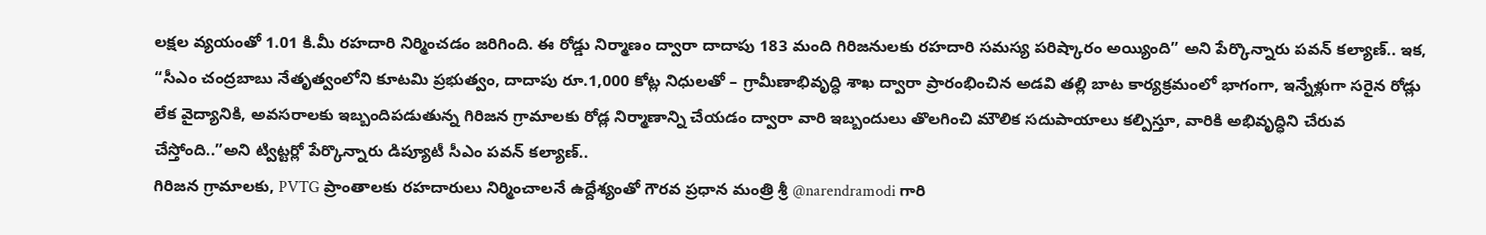లక్షల వ్యయంతో 1.01 కి.మీ రహదారి నిర్మించడం జరిగింది. ఈ రోడ్డు నిర్మాణం ద్వారా దాదాపు 183 మంది గిరిజనులకు రహదారి సమస్య పరిష్కారం అయ్యింది” అని పేర్కొన్నారు పవన్ కల్యాణ్.. ఇక, “సీఎం చంద్రబాబు నేతృత్వంలోని కూటమి ప్రభుత్వం, దాదాపు రూ.1,000 కోట్ల నిధులతో – గ్రామీణాభివృద్ధి శాఖ ద్వారా ప్రారంభించిన అడవి తల్లి బాట కార్యక్రమంలో భాగంగా, ఇన్నేళ్లుగా సరైన రోడ్లు లేక వైద్యానికి, అవసరాలకు ఇబ్బందిపడుతున్న గిరిజన గ్రామాలకు రోడ్ల నిర్మాణాన్ని చేయడం ద్వారా వారి ఇబ్బందులు తొలగించి మౌలిక సదుపాయాలు కల్పిస్తూ, వారికి అభివృద్ధిని చేరువ చేస్తోంది..”అని ట్విట్టర్లో పేర్కొన్నారు డిప్యూటీ సీఎం పవన్ కల్యాణ్..
గిరిజన గ్రామాలకు, PVTG ప్రాంతాలకు రహదారులు నిర్మించాలనే ఉద్దేశ్యంతో గౌరవ ప్రధాన మంత్రి శ్రీ @narendramodi గారి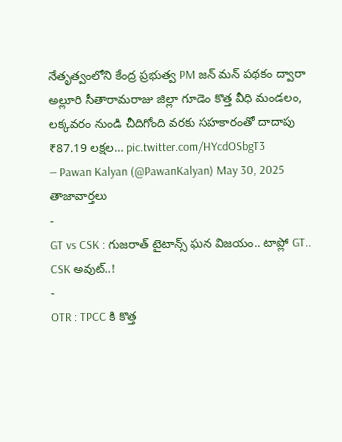నేతృత్వంలోని కేంద్ర ప్రభుత్వ PM జన్ మన్ పథకం ద్వారా అల్లూరి సీతారామరాజు జిల్లా గూడెం కొత్త వీధి మండలం, లక్కవరం నుండి చీదిగోంది వరకు సహకారంతో దాదాపు ₹87.19 లక్షల… pic.twitter.com/HYcdOSbgT3
— Pawan Kalyan (@PawanKalyan) May 30, 2025
తాజావార్తలు
-
GT vs CSK : గుజరాత్ టైటాన్స్ ఘన విజయం.. టాప్లో GT.. CSK అవుట్..!
-
OTR : TPCC కి కొత్త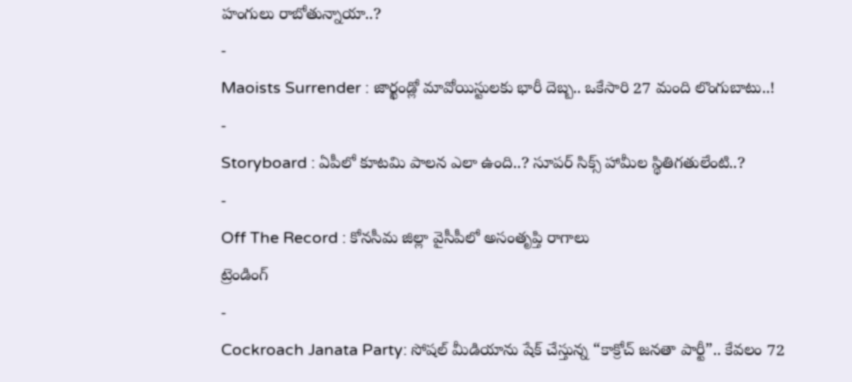హంగులు రాబోతున్నాయా..?
-
Maoists Surrender : జార్ఖండ్లో మావోయిస్టులకు భారీ దెబ్బ.. ఒకేసారి 27 మంది లొంగుబాటు..!
-
Storyboard : ఏపీలో కూటమి పాలన ఎలా ఉంది..? సూపర్ సిక్స్ హామీల స్థితిగతులేంటి..?
-
Off The Record : కోనసీమ జిల్లా వైసీపీలో అసంతృప్తి రాగాలు
ట్రెండింగ్
-
Cockroach Janata Party: సోషల్ మీడియాను షేక్ చేస్తున్న “కాక్రోచ్ జనతా పార్టీ”.. కేవలం 72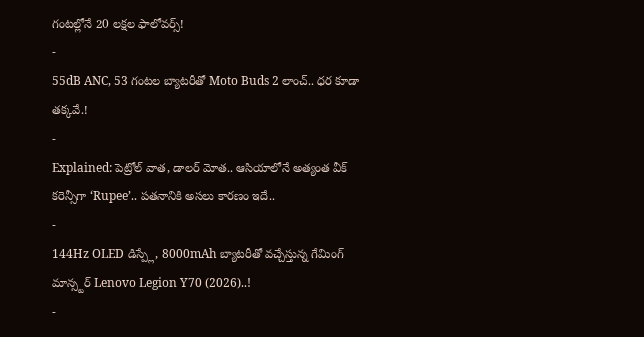గంటల్లోనే 20 లక్షల ఫాలోవర్స్!
-
55dB ANC, 53 గంటల బ్యాటరీతో Moto Buds 2 లాంచ్.. ధర కూడా తక్కవే.!
-
Explained: పెట్రోల్ వాత, డాలర్ మోత.. ఆసియాలోనే అత్యంత వీక్ కరెన్సీగా ‘Rupee’.. పతనానికి అసలు కారణం ఇదే..
-
144Hz OLED డిస్ప్లే, 8000mAh బ్యాటరీతో వచ్చేస్తున్న గేమింగ్ మాన్స్టర్ Lenovo Legion Y70 (2026)..!
-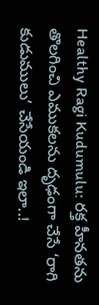Healthy Ragi Kudumulu: రక్త హీనతను తొలగించి ఎముకలను దృఢంగా చేసే ‘రాగి కుడుములు’ చేసేయండి ఇలా..!